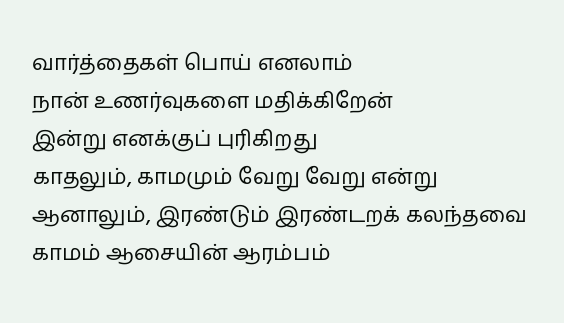வார்த்தைகள் பொய் எனலாம்
நான் உணர்வுகளை மதிக்கிறேன்
இன்று எனக்குப் புரிகிறது
காதலும், காமமும் வேறு வேறு என்று
ஆனாலும், இரண்டும் இரண்டறக் கலந்தவை
காமம் ஆசையின் ஆரம்பம்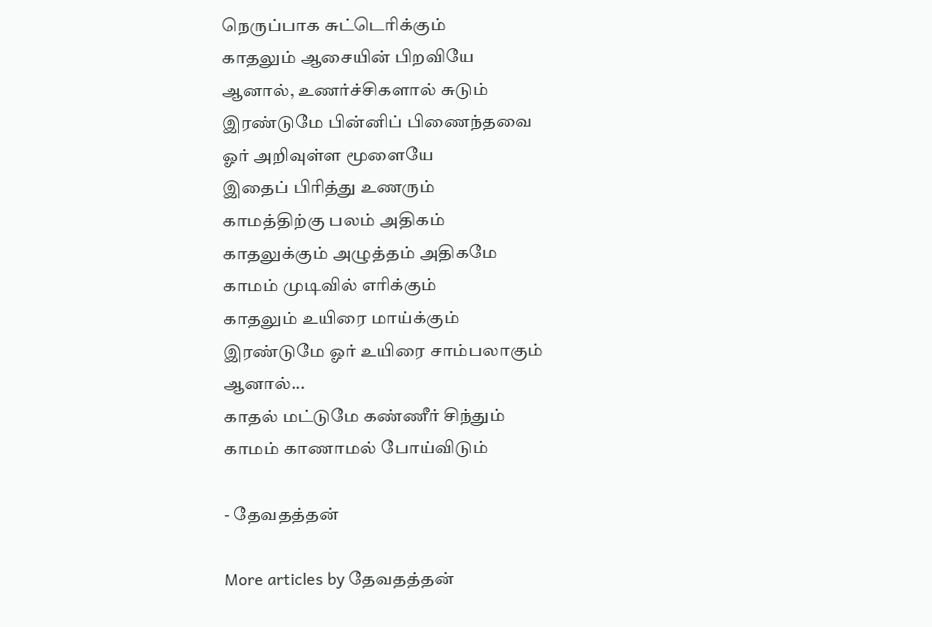நெருப்பாக சுட்டெரிக்கும்
காதலும் ஆசையின் பிறவியே
ஆனால், உணர்ச்சிகளால் சுடும்
இரண்டுமே பின்னிப் பிணைந்தவை
ஓர் அறிவுள்ள மூளையே
இதைப் பிரித்து உணரும்
காமத்திற்கு பலம் அதிகம்
காதலுக்கும் அழுத்தம் அதிகமே
காமம் முடிவில் எரிக்கும்
காதலும் உயிரை மாய்க்கும்
இரண்டுமே ஓர் உயிரை சாம்பலாகும்
ஆனால்...
காதல் மட்டுமே கண்ணீர் சிந்தும்
காமம் காணாமல் போய்விடும்

- தேவதத்தன்

More articles by தேவதத்தன்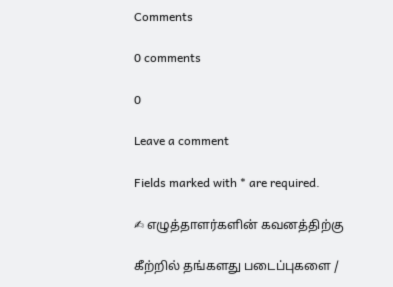Comments

0 comments

0

Leave a comment

Fields marked with * are required.

✍ எழுத்தாளர்களின் கவனத்திற்கு

கீற்றில் தங்களது படைப்புகளை /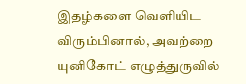இதழ்களை வெளியிட விரும்பினால், அவற்றை யுனிகோட் எழுத்துருவில்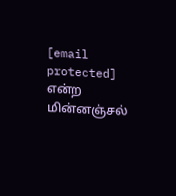[email protected] என்ற மின்னஞ்சல்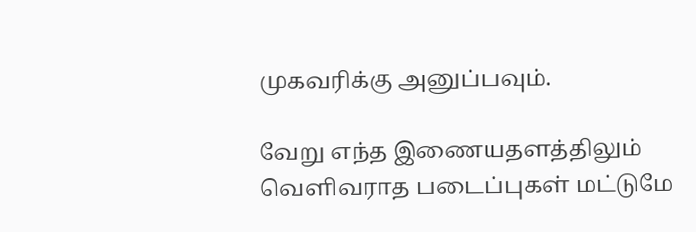முகவரிக்கு அனுப்பவும்.

வேறு எந்த இணையதளத்திலும் வெளிவராத படைப்புகள் மட்டுமே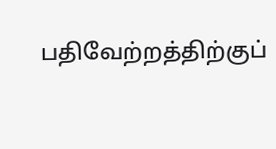பதிவேற்றத்திற்குப்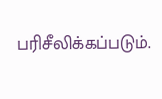பரிசீலிக்கப்படும்.